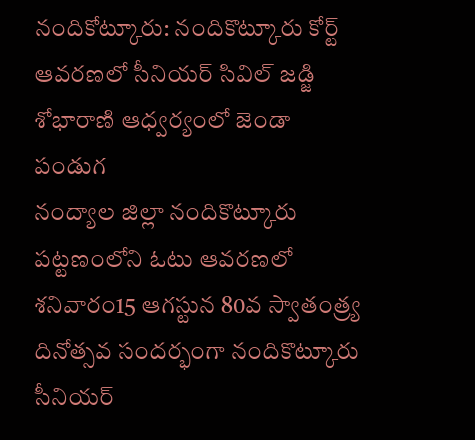నందికోట్కూరు: నందికొట్కూరు కోర్ట్ ఆవరణలో సీనియర్ సివిల్ జడ్జి శోభారాణి ఆధ్వర్యంలో జెండా పండుగ
నంద్యాల జిల్లా నందికొట్కూరు పట్టణంలోని ఓటు ఆవరణలో శనివారం15 ఆగస్టున 80వ స్వాతంత్ర్య దినోత్సవ సందర్భంగా నందికొట్కూరు సీనియర్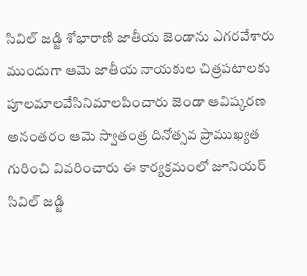సివిల్ జడ్జి శోభారాణి జాతీయ జెండాను ఎగరవేశారు ముందుగా ఆమె జాతీయ నాయకుల చిత్రపటాలకు పూలమాలవేసినిమాలపించారు జెండా ఆవిష్కరణ అనంతరం ఆమె స్వాతంత్ర దినోత్సవ ప్రాముఖ్యత గురించి వివరించారు ఈ కార్యక్రమంలో జూనియర్ సివిల్ జడ్జి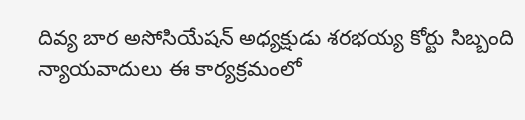దివ్య బార అసోసియేషన్ అధ్యక్షుడు శరభయ్య కోర్టు సిబ్బంది న్యాయవాదులు ఈ కార్యక్రమంలో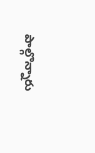పాల్గొన్నారు